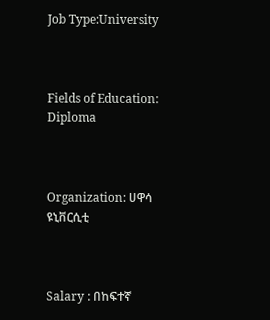Job Type:University



Fields of Education: Diploma



Organization: ሀዋሳ ዩኒቨርሲቲ



Salary : በከፍተኛ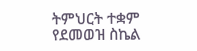ትምህርት ተቋም የደመወዝ ስኬል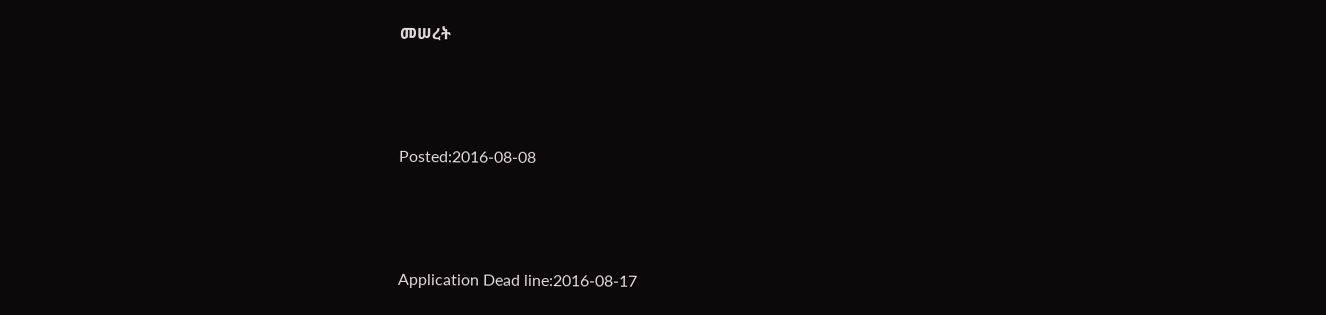መሠረት



Posted:2016-08-08



Application Dead line:2016-08-17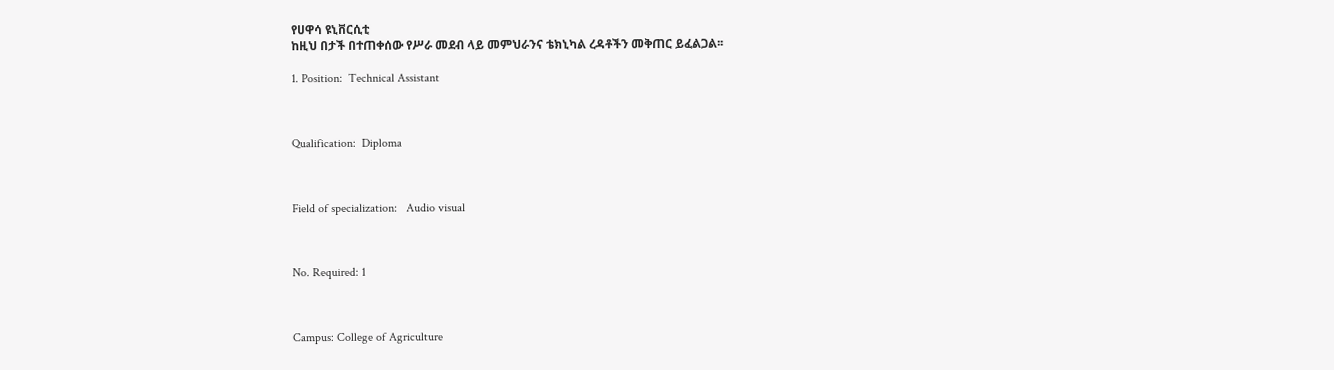የሀዋሳ ዩኒቨርሲቲ
ከዚህ በታች በተጠቀሰው የሥራ መደብ ላይ መምህራንና ቴክኒካል ረዳቶችን መቅጠር ይፈልጋል፡፡

1. Position:  Technical Assistant



Qualification:  Diploma



Field of specialization:   Audio visual



No. Required: 1



Campus: College of Agriculture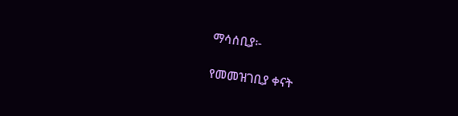ማሳሰቢያ፡-

የመመዝገቢያ ቀናት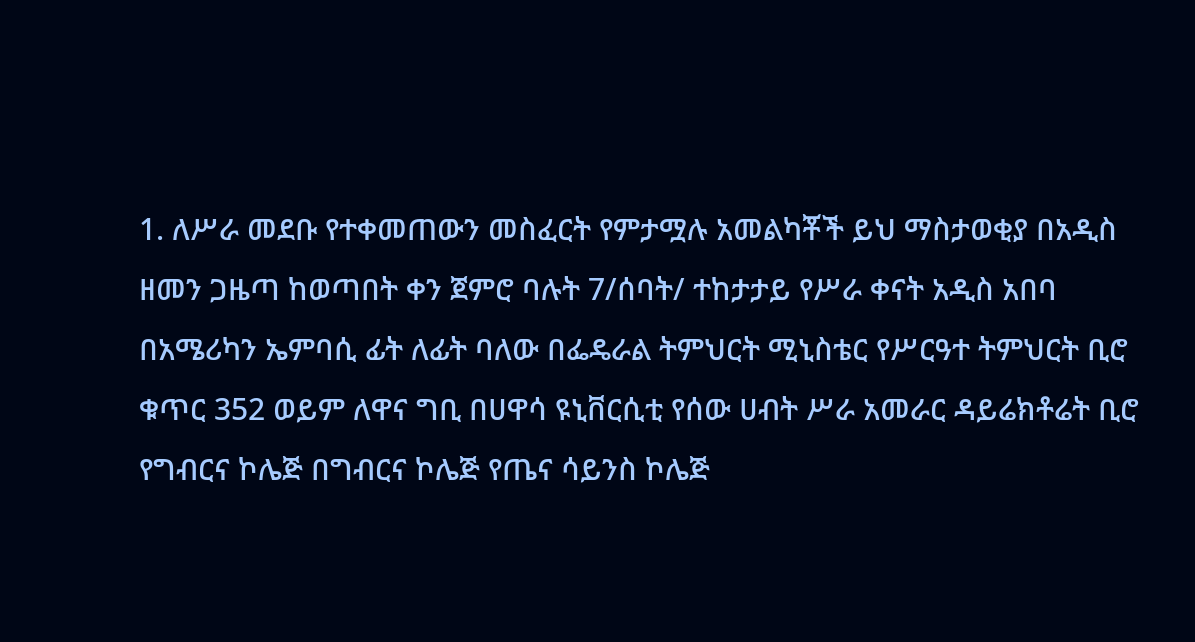1. ለሥራ መደቡ የተቀመጠውን መስፈርት የምታሟሉ አመልካቾች ይህ ማስታወቂያ በአዲስ ዘመን ጋዜጣ ከወጣበት ቀን ጀምሮ ባሉት 7/ሰባት/ ተከታታይ የሥራ ቀናት አዲስ አበባ በአሜሪካን ኤምባሲ ፊት ለፊት ባለው በፌዴራል ትምህርት ሚኒስቴር የሥርዓተ ትምህርት ቢሮ ቁጥር 352 ወይም ለዋና ግቢ በሀዋሳ ዩኒቨርሲቲ የሰው ሀብት ሥራ አመራር ዳይሬክቶሬት ቢሮ የግብርና ኮሌጅ በግብርና ኮሌጅ የጤና ሳይንስ ኮሌጅ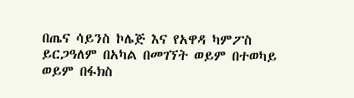በጤና ሳይንስ ኮሌጅ እና የአዋዳ ካምፖስ ይርጋዓለም በአካል በመገኘት ወይም በተወካይ ወይም በፋክስ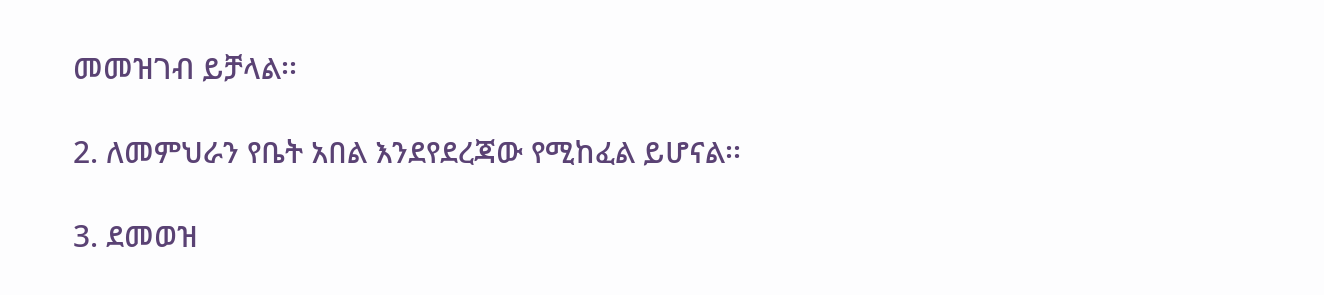መመዝገብ ይቻላል፡፡

2. ለመምህራን የቤት አበል እንደየደረጃው የሚከፈል ይሆናል፡፡

3. ደመወዝ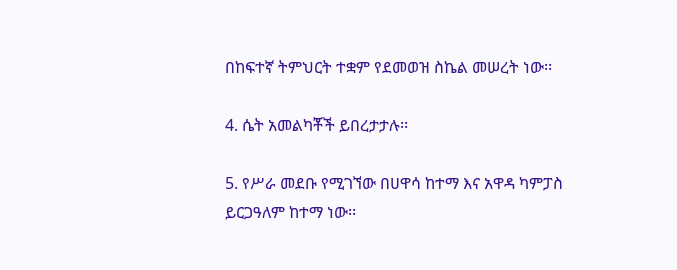በከፍተኛ ትምህርት ተቋም የደመወዝ ስኬል መሠረት ነው፡፡

4. ሴት አመልካቾች ይበረታታሉ፡፡

5. የሥራ መደቡ የሚገኘው በሀዋሳ ከተማ እና አዋዳ ካምፓስ ይርጋዓለም ከተማ ነው፡፡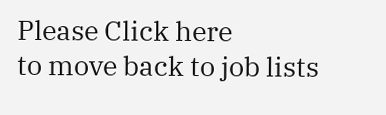Please Click here
to move back to job lists